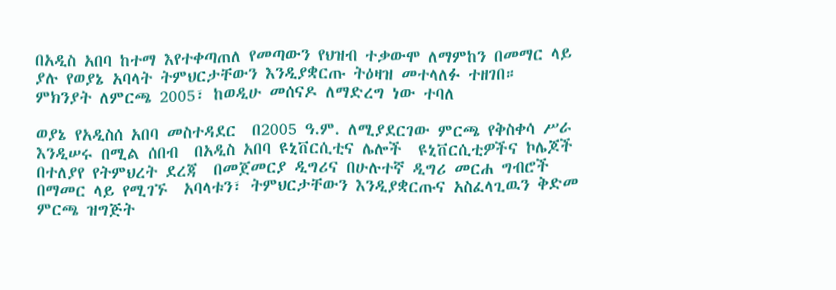በአዲስ አበባ ከተማ እየተቀጣጠለ የመጣውን የህዝብ ተቃውሞ ለማምከን በመማር ላይ ያሉ የወያኔ አባላት ትምህርታቸውን እንዲያቋርጡ ትዕዛዝ መተላለፉ ተዘገበ። ምክንያት ለምርጫ 2005፣ ከወዲሁ መሰናዶ ለማድረግ ነው ተባለ

ወያኔ የአዲስሰ አበባ መስተዳደር  በ2005 ዓ.ም. ለሚያደርገው ምርጫ የቅስቀሳ ሥራ እንዲሠሩ በሚል ሰበብ  በአዲስ አበባ ዩኒቨርሲቲና ሌሎች  ዩኒቨርሲቲዎችና ኮሌጆች  በተለያየ የትምህረት ደረጃ  በመጀመርያ ዲግሪና በሁሉተኛ ዲግሪ መርሐ ግብሮች በማመር ላይ የሚገኙ  አባላቱን፣ ትምህርታቸውን እንዲያቋርጡና አስፈላጊዉን ቅድመ ምርጫ ዝግጅት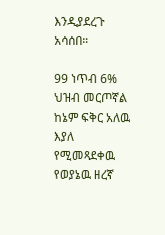እንዲያደረጉ  አሳሰበ።

99 ነጥብ 6% ህዝብ መርጦኛል ከኔም ፍቅር አለዉ እያለ የሚመጻደቀዉ የወያኔዉ ዘረኛ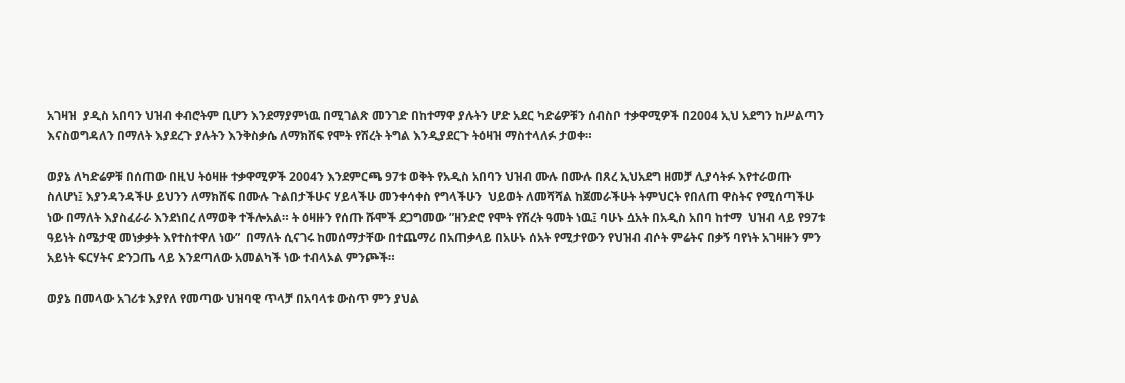አገዛዝ  ያዲስ አበባን ህዝብ ቀብሮትም ቢሆን እንደማያምነዉ በሚገልጽ መንገድ በከተማዋ ያሉትን ሆድ አደር ካድሬዎቹን ሰብስቦ ተቃዋሚዎች በ2004 ኢህ አደግን ከሥልጣን እናስወግዳለን በማለት እያደረጉ ያሉትን እንቅስቃሴ ለማክሸፍ የሞት የሽረት ትግል እንዲያደርጉ ትዕዛዝ ማስተላለፉ ታወቀ።

ወያኔ ለካድሬዎቹ በሰጠው በዚህ ትዕዛዙ ተቃዋሚዎች 2004ን እንደምርጫ 97ቱ ወቅት የአዲስ አበባን ህዝብ ሙሉ በሙሉ በጸረ ኢህአደግ ዘመቻ ሊያሳትፉ እየተራወጡ ስለሆነ፤ እያንዳንዳችሁ ይህንን ለማክሸፍ በሙሉ ጉልበታችሁና ሃይላችሁ መንቀሳቀስ የግላችሁን  ህይወት ለመሻሻል ከጀመራችሁት ትምህርት የበለጠ ዋስትና የሚሰጣችሁ ነው በማለት እያስፈራራ እንደነበረ ለማወቅ ተችሎአል። ት ዕዛዙን የሰጡ ሹሞች ደጋግመው ”ዘንድሮ የሞት የሽረት ዓመት ነዉ፤ ባሁኑ ሷአት በአዲስ አበባ ከተማ  ህዝብ ላይ የ97ቱ ዓይነት ስሜታዊ መነቃቃት እየተስተዋለ ነው”  በማለት ሲናገሩ ከመሰማታቸው በተጨማሪ በአጠቃላይ በአሁኑ ሰአት የሚታየውን የህዝብ ብሶት ምሬትና በቃኝ ባየነት አገዛዙን ምን አይነት ፍርሃትና ድንጋጤ ላይ እንደጣለው አመልካች ነው ተብላኦል ምንጮች።

ወያኔ በመላው አገሪቱ እያየለ የመጣው ህዝባዊ ጥላቻ በአባላቱ ውስጥ ምን ያህል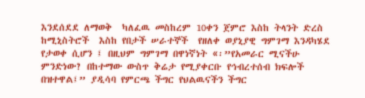እንደሰደደ ለማወቅ  ካለፈዉ መስከረም 10ቀን ጀምሮ እስከ ትላንት ድረስ ከሚኒስትሮች  እስከ የበታች ሠራተኞች  የዘለቀ ወያኒያዊ ግምገማ እንዳካሄደ የታወቀ ሲሆን ፤ በዚህም ግምገማ በዋነኛነት «፡”የአመራር ሚናችሁ ምንድነው? በከተማው ውስጥ ቅሬታ የሚያቀርቡ የኅብረተሰብ ክፍሎች በዝተዋል፤” ያዲሳባ የምርጫ ችግር የህልዉናችን ችግር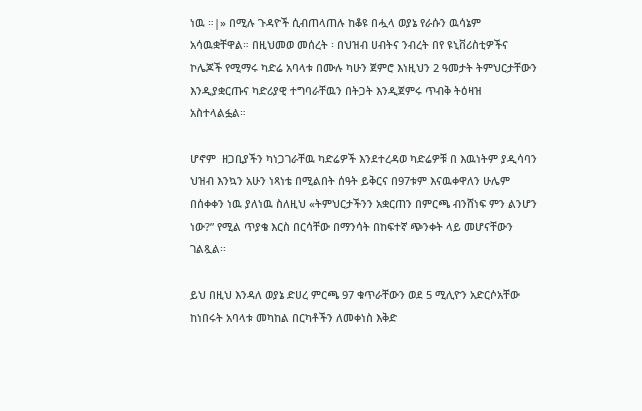ነዉ ።|» በሚሉ ጉዳዮች ሲብጠላጠሉ ከቆዩ በሗላ ወያኔ የራሱን ዉሳኔም አሳዉቋቸዋል። በዚህመወ መሰረት ፡ በህዝብ ሀብትና ንብረት በየ ዩኒቨሪስቲዎችና ኮሌጆች የሚማሩ ካድሬ አባላቱ በሙሉ ካሁን ጀምሮ እነዚህን 2 ዓመታት ትምህርታቸውን  እንዲያቋርጡና ካድሪያዊ ተግባራቸዉን በትጋት እንዲጀምሩ ጥብቅ ትዕዛዝ አስተላልፏል።

ሆኖም  ዘጋቢያችን ካነጋገራቸዉ ካድሬዎች እንደተረዳወ ካድሬዎቹ በ እዉነትም ያዲሳባን ህዝብ እንኳን አሁን ነጻነቴ በሚልበት ሰዓት ይቅርና በ97ቱም እናዉቀዋለን ሁሌም በሰቀቀን ነዉ ያለነዉ ስለዚህ «ትምህርታችንን አቋርጠን በምርጫ ብንሸነፍ ምን ልንሆን ነው?” የሚል ጥያቄ እርስ በርሳቸው በማንሳት በከፍተኛ ጭንቀት ላይ መሆናቸውን ገልጿል፡፡

ይህ በዚህ እንዳለ ወያኔ ድሀረ ምርጫ 97 ቁጥራቸውን ወደ 5 ሚሊዮን አድርሶአቸው ከነበሩት አባላቱ መካከል በርካቶችን ለመቀነስ እቅድ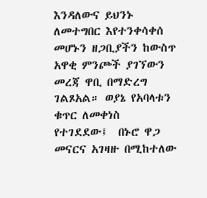እንዳለውና ይህንኑ ለመተግበር እየተንቀሳቀሰ መሆኑን ዘጋቢያችን ከውስጥ አዋቂ ምንጮች ያገኘውን መረጃ ዋቢ በማድረግ ገልጾአል። ወያኔ የአባላቱን ቁጥር ለመቀነስ የተገደደው፤  በኑሮ ዋጋ መናርና አገዛዙ በሚከተለው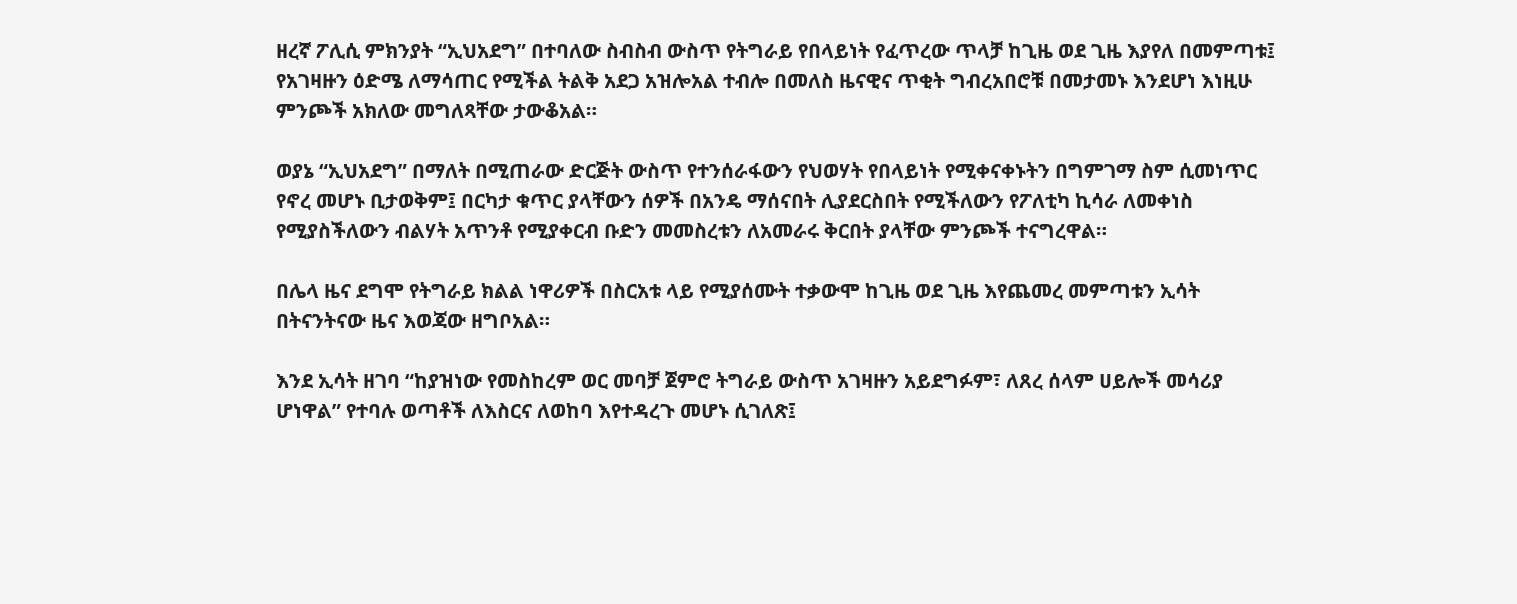ዘረኛ ፖሊሲ ምክንያት “ኢህአደግ” በተባለው ስብስብ ውስጥ የትግራይ የበላይነት የፈጥረው ጥላቻ ከጊዜ ወደ ጊዜ እያየለ በመምጣቱ፤ የአገዛዙን ዕድሜ ለማሳጠር የሚችል ትልቅ አደጋ አዝሎአል ተብሎ በመለስ ዜናዊና ጥቂት ግብረአበሮቹ በመታመኑ እንደሆነ እነዚሁ ምንጮች አክለው መግለጻቸው ታውቆአል።

ወያኔ “ኢህአደግ” በማለት በሚጠራው ድርጅት ውስጥ የተንሰራፋውን የህወሃት የበላይነት የሚቀናቀኑትን በግምገማ ስም ሲመነጥር የኖረ መሆኑ ቢታወቅም፤ በርካታ ቁጥር ያላቸውን ሰዎች በአንዴ ማሰናበት ሊያደርስበት የሚችለውን የፖለቲካ ኪሳራ ለመቀነስ የሚያስችለውን ብልሃት አጥንቶ የሚያቀርብ ቡድን መመስረቱን ለአመራሩ ቅርበት ያላቸው ምንጮች ተናግረዋል።

በሌላ ዜና ደግሞ የትግራይ ክልል ነዋሪዎች በስርአቱ ላይ የሚያሰሙት ተቃውሞ ከጊዜ ወደ ጊዜ እየጨመረ መምጣቱን ኢሳት በትናንትናው ዜና እወጃው ዘግቦአል።

እንደ ኢሳት ዘገባ “ከያዝነው የመስከረም ወር መባቻ ጀምሮ ትግራይ ውስጥ አገዛዙን አይደግፉም፣ ለጸረ ሰላም ሀይሎች መሳሪያ ሆነዋል” የተባሉ ወጣቶች ለእስርና ለወከባ እየተዳረጉ መሆኑ ሲገለጽ፤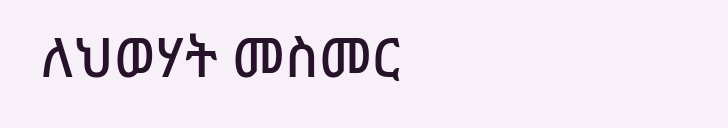ለህወሃት መስመር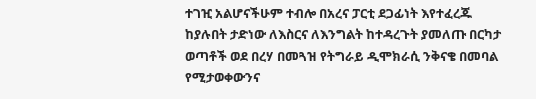ተገዢ አልሆናችሁም ተብሎ በአረና ፓርቲ ደጋፊነት እየተፈረጁ ከያሉበት ታድነው ለእስርና ለእንግልት ከተዳረጉት ያመለጡ በርካታ ወጣቶች ወደ በረሃ በመጓዝ የትግራይ ዲሞክራሲ ንቅናቄ በመባል የሚታወቀውንና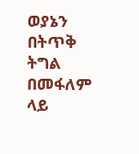ወያኔን በትጥቅ ትግል በመፋለም ላይ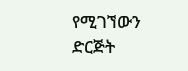የሚገኘውን ድርጅት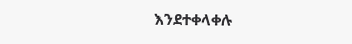እንደተቀላቀሉ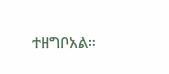ተዘግቦአል።